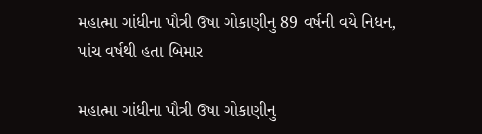મહાત્મા ગાંધીના પૌત્રી ઉષા ગોકાણીનુ 89 વર્ષની વયે નિધન, પાંચ વર્ષથી હતા બિમાર

મહાત્મા ગાંધીના પૌત્રી ઉષા ગોકાણીનુ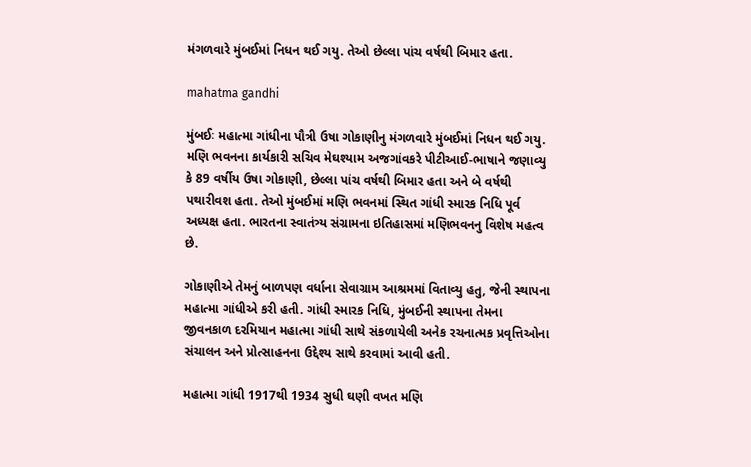મંગળવારે મુંબઈમાં નિધન થઈ ગયુ. તેઓ છેલ્લા પાંચ વર્ષથી બિમાર હતા.

mahatma gandhi

મુંબઈઃ મહાત્મા ગાંધીના પૌત્રી ઉષા ગોકાણીનુ મંગળવારે મુંબઈમાં નિધન થઈ ગયુ. મણિ ભવનના કાર્યકારી સચિવ મેઘશ્યામ અજગાંવકરે પીટીઆઈ-ભાષાને જણાવ્યુ કે 89 વર્ષીય ઉષા ગોકાણી, છેલ્લા પાંચ વર્ષથી બિમાર હતા અને બે વર્ષથી પથારીવશ હતા. તેઓ મુંબઈમાં મણિ ભવનમાં સ્થિત ગાંધી સ્મારક નિધિ પૂર્વ અધ્યક્ષ હતા. ભારતના સ્વાતંત્ર્ય સંગ્રામના ઇતિહાસમાં મણિભવનનુ વિશેષ મહત્વ છે.

ગોકાણીએ તેમનું બાળપણ વર્ધાના સેવાગ્રામ આશ્રમમાં વિતાવ્યુ હતુ, જેની સ્થાપના મહાત્મા ગાંધીએ કરી હતી. ગાંધી સ્મારક નિધિ, મુંબઈની સ્થાપના તેમના જીવનકાળ દરમિયાન મહાત્મા ગાંધી સાથે સંકળાયેલી અનેક રચનાત્મક પ્રવૃત્તિઓના સંચાલન અને પ્રોત્સાહનના ઉદ્દેશ્ય સાથે કરવામાં આવી હતી.

મહાત્મા ગાંધી 1917થી 1934 સુધી ઘણી વખત મણિ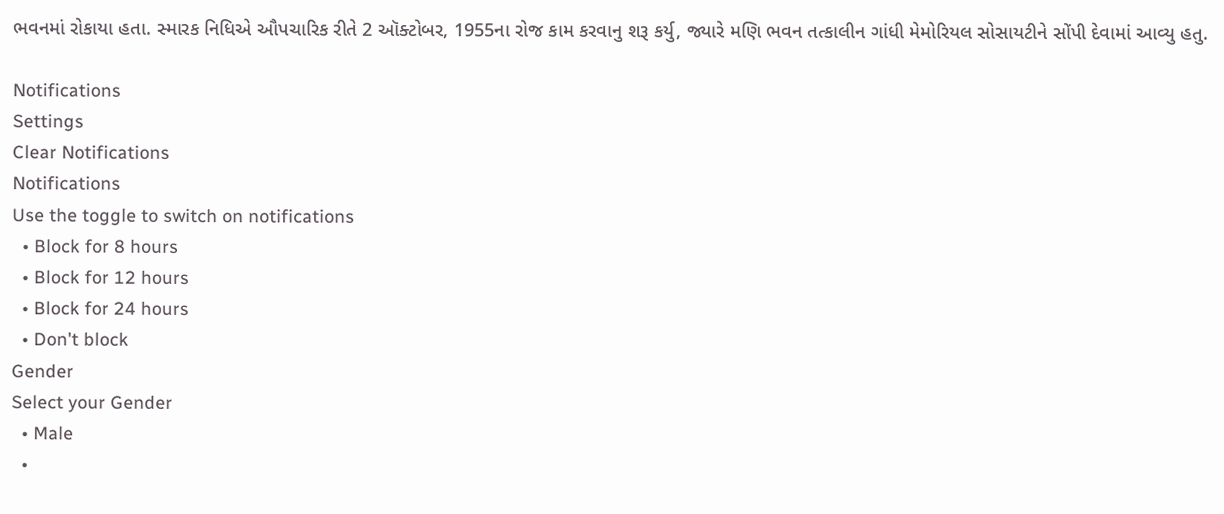ભવનમાં રોકાયા હતા. સ્મારક નિધિએ ઔપચારિક રીતે 2 ઑક્ટોબર, 1955ના રોજ કામ કરવાનુ શરૂ કર્યુ, જ્યારે મણિ ભવન તત્કાલીન ગાંધી મેમોરિયલ સોસાયટીને સોંપી દેવામાં આવ્યુ હતુ.

Notifications
Settings
Clear Notifications
Notifications
Use the toggle to switch on notifications
  • Block for 8 hours
  • Block for 12 hours
  • Block for 24 hours
  • Don't block
Gender
Select your Gender
  • Male
  •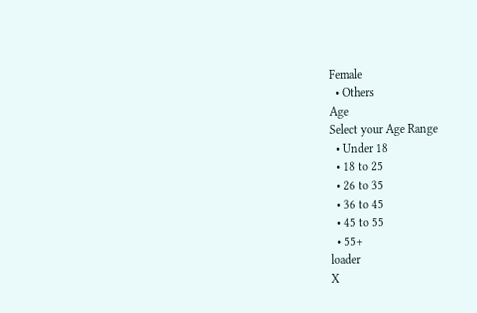Female
  • Others
Age
Select your Age Range
  • Under 18
  • 18 to 25
  • 26 to 35
  • 36 to 45
  • 45 to 55
  • 55+
loader
X